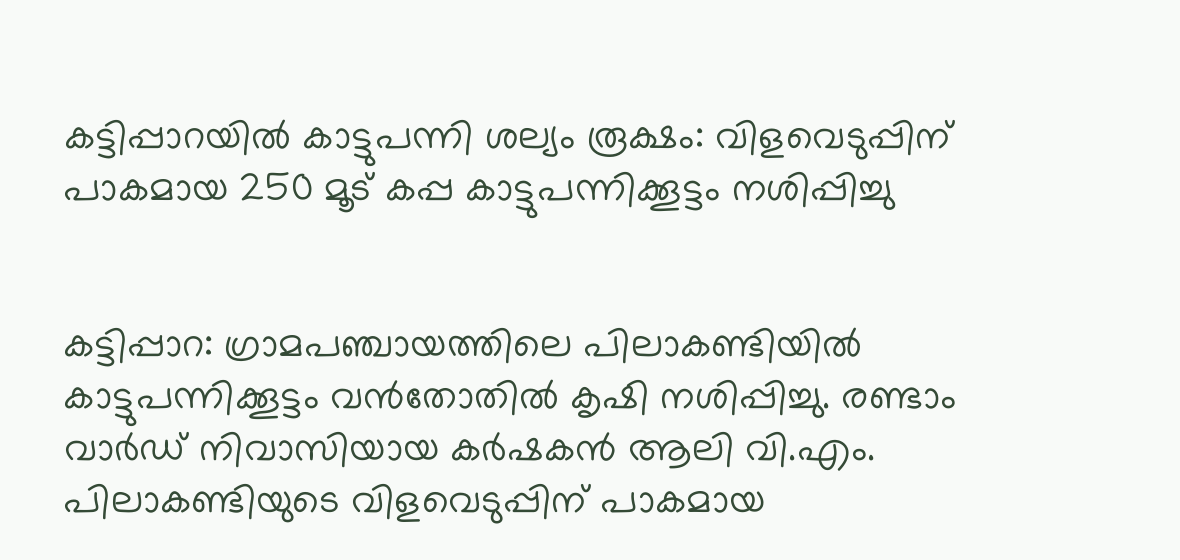കട്ടിപ്പാറയിൽ കാട്ടുപന്നി ശല്യം രൂക്ഷം: വിളവെടുപ്പിന് പാകമായ 250 മൂട് കപ്പ കാട്ടുപന്നിക്കൂട്ടം നശിപ്പിച്ചു


കട്ടിപ്പാറ: ഗ്രാമപഞ്ചായത്തിലെ പിലാകണ്ടിയിൽ കാട്ടുപന്നിക്കൂട്ടം വൻതോതിൽ കൃഷി നശിപ്പിച്ചു. രണ്ടാം വാർഡ് നിവാസിയായ കർഷകൻ ആലി വി.എം. പിലാകണ്ടിയുടെ വിളവെടുപ്പിന് പാകമായ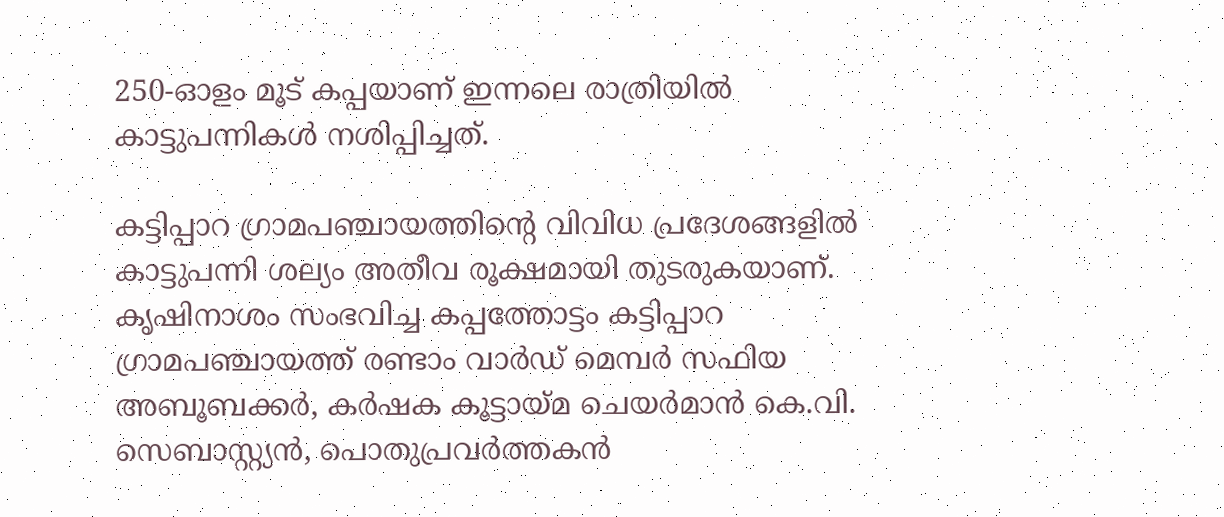250-ഓളം മൂട് കപ്പയാണ് ഇന്നലെ രാത്രിയിൽ കാട്ടുപന്നികൾ നശിപ്പിച്ചത്.

കട്ടിപ്പാറ ഗ്രാമപഞ്ചായത്തിന്റെ വിവിധ പ്രദേശങ്ങളിൽ കാട്ടുപന്നി ശല്യം അതീവ രൂക്ഷമായി തുടരുകയാണ്. കൃഷിനാശം സംഭവിച്ച കപ്പത്തോട്ടം കട്ടിപ്പാറ ഗ്രാമപഞ്ചായത്ത് രണ്ടാം വാർഡ് മെമ്പർ സഫിയ അബൂബക്കർ, കർഷക കൂട്ടായ്മ ചെയർമാൻ കെ.വി. സെബാസ്റ്റ്യൻ, പൊതുപ്രവർത്തകൻ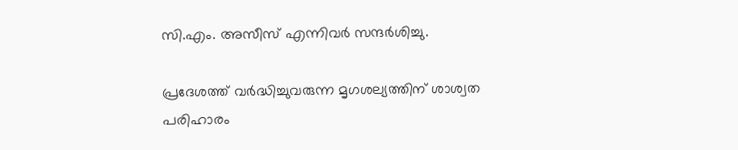സി.എം. അസീസ് എന്നിവർ സന്ദർശിച്ചു.

പ്രദേശത്ത് വർദ്ധിച്ചുവരുന്ന മൃഗശല്യത്തിന് ശാശ്വത പരിഹാരം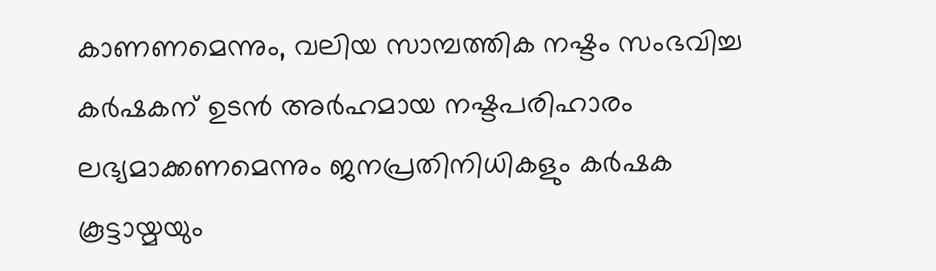കാണണമെന്നും, വലിയ സാമ്പത്തിക നഷ്ടം സംഭവിച്ച കർഷകന് ഉടൻ അർഹമായ നഷ്ടപരിഹാരം ലഭ്യമാക്കണമെന്നും ജനപ്രതിനിധികളും കർഷക കൂട്ടായ്മയും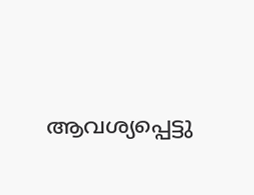ആവശ്യപ്പെട്ടു